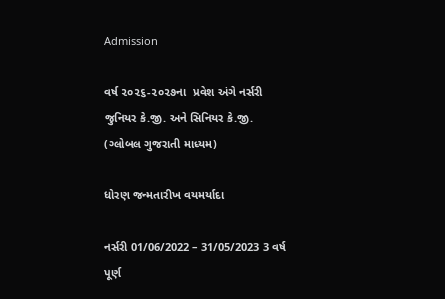Admission

વર્ષ ૨૦૨૬-૨૦૨૭ના  પ્રવેશ અંગે નર્સરી જુનિયર કે.જી. અને સિનિયર કે.જી.  (ગ્લોબલ ગુજરાતી માધ્યમ)

ધોરણ જન્મતારીખ વયમર્યાદા

નર્સરી 01/06/2022 – 31/05/2023 3 વર્ષ પૂર્ણ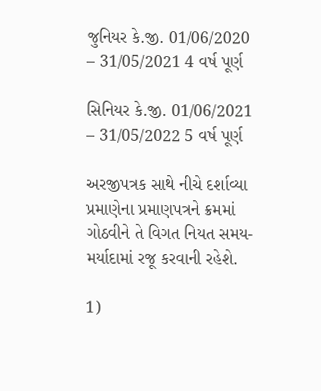જુનિયર કે.જી. 01/06/2020 – 31/05/2021 4 વર્ષ પૂર્ણ

સિનિયર કે.જી. 01/06/2021 – 31/05/2022 5 વર્ષ પૂર્ણ

અરજીપત્રક સાથે નીચે દર્શાવ્યા પ્રમાણેના પ્રમાણપત્રને ક્રમમાં ગોઠવીને તે વિગત નિયત સમય-મર્યાદામાં રજૂ કરવાની રહેશે.

1)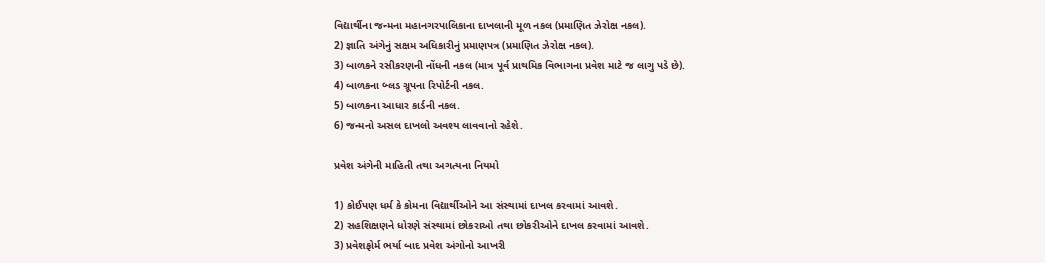વિદ્યાર્થીના જન્મના મહાનગરપાલિકાના દાખલાની મૂળ નકલ (પ્રમાણિત ઝેરોક્ષ નકલ).
2) જ્ઞાતિ અંગેનું સક્ષમ અધિકારીનું પ્રમાણપત્ર (પ્રમાણિત ઝેરોક્ષ નકલ).
3) બાળકને રસીકરણની નોંધની નકલ (માત્ર પૂર્વ પ્રાથમિક વિભાગના પ્રવેશ માટે જ લાગુ પડે છે).
4) બાળકના બ્લડ ગ્રૂપના રિપોર્ટની નકલ.
5) બાળકના આધાર કાર્ડની નકલ.
6) જન્મનો અસલ દાખલો અવશ્ય લાવવાનો રહેશે.

પ્રવેશ અંગેની માહિતી તથા અગત્યના નિયમો

1) કોઈપણ ધર્મ કે કોમના વિદ્યાર્થીઓને આ સંસ્થામાં દાખલ કરવામાં આવશે.
2) સહશિક્ષણને ધોરણે સંસ્થામાં છોકરાઓ તથા છોકરીઓને દાખલ કરવામાં આવશે.
3) પ્રવેશફોર્મ ભર્યા બાદ પ્રવેશ અંગોનો આખરી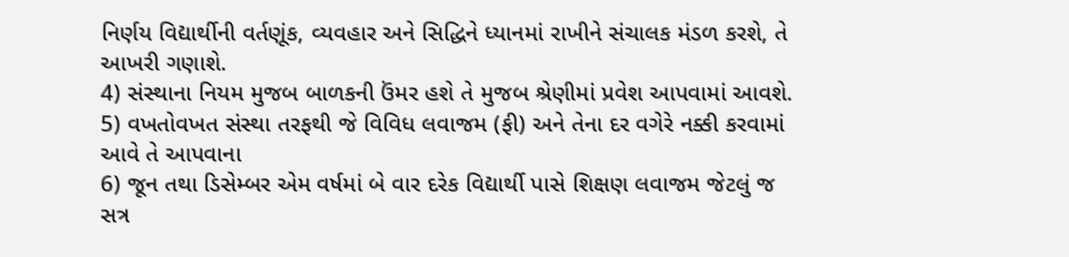નિર્ણય વિદ્યાર્થીની વર્તણૂંક, વ્યવહાર અને સિદ્ધિને ધ્યાનમાં રાખીને સંચાલક મંડળ કરશે, તે આખરી ગણાશે.
4) સંસ્થાના નિયમ મુજબ બાળકની ઉંમર હશે તે મુજબ શ્રેણીમાં પ્રવેશ આપવામાં આવશે.
5) વખતોવખત સંસ્થા તરફથી જે વિવિધ લવાજમ (ફી) અને તેના દર વગેરે નક્કી કરવામાં આવે તે આપવાના
6) જૂન તથા ડિસેમ્બર એમ વર્ષમાં બે વાર દરેક વિદ્યાર્થી પાસે શિક્ષણ લવાજમ જેટલું જ સત્ર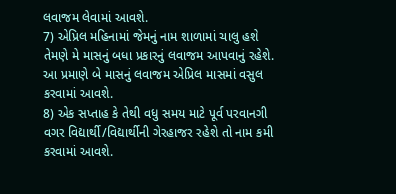લવાજમ લેવામાં આવશે.
7) એપ્રિલ મહિનામાં જેમનું નામ શાળામાં ચાલુ હશે તેમણે મે માસનું બધા પ્રકારનું લવાજમ આપવાનું રહેશે. આ પ્રમાણે બે માસનું લવાજમ એપ્રિલ માસમાં વસુલ કરવામાં આવશે.
8) એક સપ્તાહ કે તેથી વધુ સમય માટે પૂર્વ પરવાનગી વગર વિદ્યાર્થી/વિદ્યાર્થીની ગેરહાજર રહેશે તો નામ કમી કરવામાં આવશે.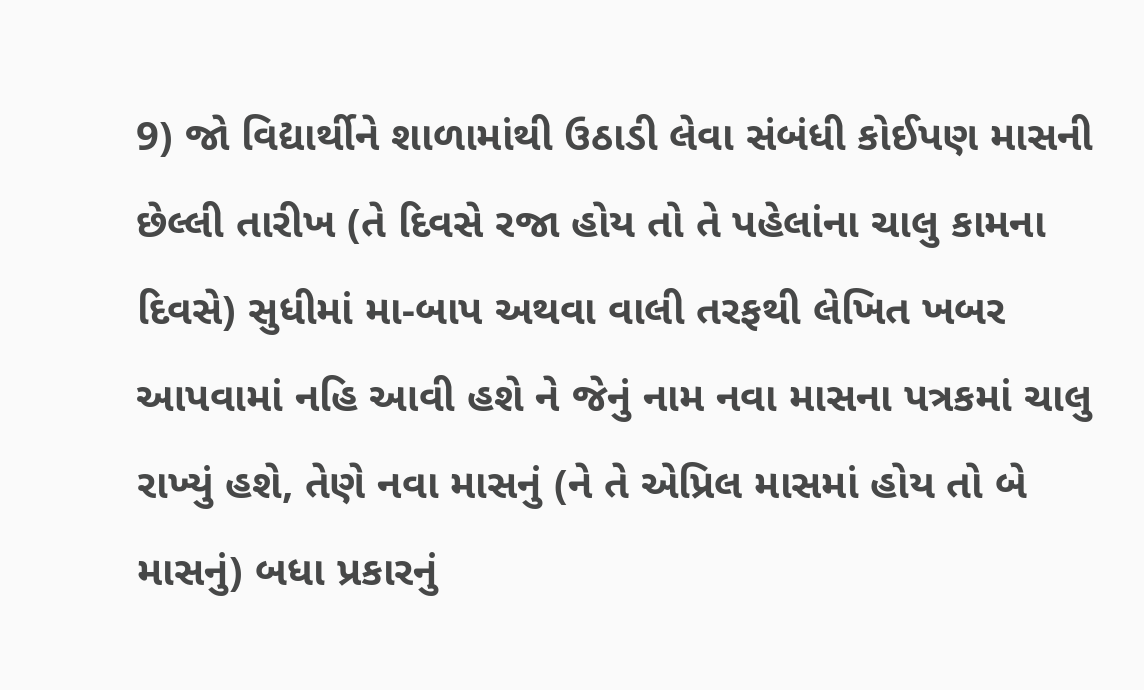9) જો વિદ્યાર્થીને શાળામાંથી ઉઠાડી લેવા સંબંધી કોઈપણ માસની છેલ્લી તારીખ (તે દિવસે રજા હોય તો તે પહેલાંના ચાલુ કામના દિવસે) સુધીમાં મા-બાપ અથવા વાલી તરફથી લેખિત ખબર આપવામાં નહિ આવી હશે ને જેનું નામ નવા માસના પત્રકમાં ચાલુ રાખ્યું હશે, તેણે નવા માસનું (ને તે એપ્રિલ માસમાં હોય તો બે માસનું) બધા પ્રકારનું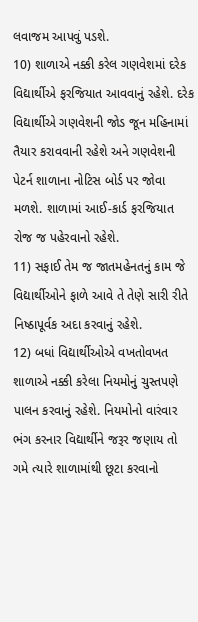લવાજમ આપવું પડશે.
10) શાળાએ નક્કી કરેલ ગણવેશમાં દરેક વિદ્યાર્થીએ ફરજિયાત આવવાનું રહેશે. દરેક વિદ્યાર્થીએ ગણવેશની જોડ જૂન મહિનામાં તૈયાર કરાવવાની રહેશે અને ગણવેશની પેટર્ન શાળાના નોટિસ બોર્ડ પર જોવા મળશે. શાળામાં આઈ-કાર્ડ ફરજિયાત રોજ જ પહેરવાનો રહેશે.
11) સફાઈ તેમ જ જાતમહેનતનું કામ જે વિદ્યાર્થીઓને ફાળે આવે તે તેણે સારી રીતે નિષ્ઠાપૂર્વક અદા કરવાનું રહેશે.
12) બધાં વિદ્યાર્થીઓએ વખતોવખત શાળાએ નક્કી કરેલા નિયમોનું ચુસ્તપણે પાલન કરવાનું રહેશે. નિયમોનો વારંવાર ભંગ કરનાર વિદ્યાર્થીને જરૂર જણાય તો ગમે ત્યારે શાળામાંથી છૂટા કરવાનો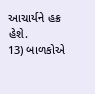આચાર્યને હક્ર હેશે.
13) બાળકોએ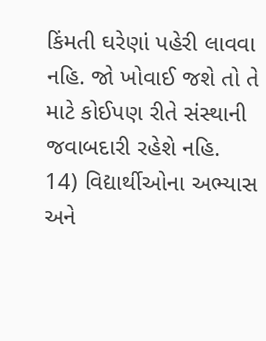કિંમતી ઘરેણાં પહેરી લાવવા નહિ. જો ખોવાઈ જશે તો તે માટે કોઈપણ રીતે સંસ્થાની જવાબદારી રહેશે નહિ.
14) વિદ્યાર્થીઓના અભ્યાસ અને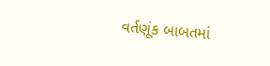વર્તણૂંક બાબતમાં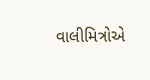વાલીમિત્રોએ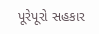પૂરેપૂરો સહકાર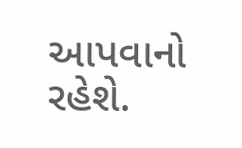આપવાનો રહેશે.